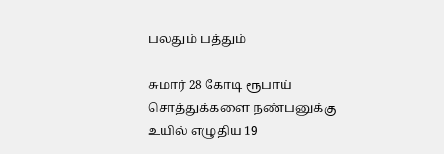பலதும் பத்தும்

சுமார் 28 கோடி ரூபாய் சொத்துக்களை நண்பனுக்கு உயில் எழுதிய 19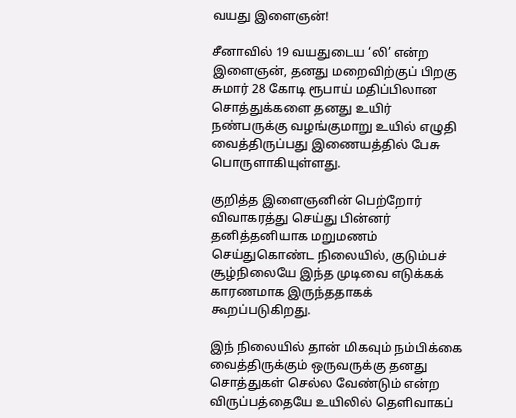வயது இளைஞன்!

சீனாவில் 19 வயதுடைய ‘லி’ என்ற இளைஞன், தனது மறைவிற்குப் பிறகு சுமார் 28 கோடி ரூபாய் மதிப்பிலான சொத்துக்களை தனது உயிர் நண்பருக்கு வழங்குமாறு உயில் எழுதி வைத்திருப்பது இணையத்தில் பேசு பொருளாகியுள்ளது.

குறித்த இளைஞனின் பெற்றோர் விவாகரத்து செய்து பின்னர் தனித்தனியாக மறுமணம் செய்துகொண்ட நிலையில், குடும்பச் சூழ்நிலையே இந்த முடிவை எடுக்கக் காரணமாக இருந்ததாகக் கூறப்படுகிறது.

இந் நிலையில் தான் மிகவும் நம்பிக்கை வைத்திருக்கும் ஒருவருக்கு தனது சொத்துகள் செல்ல வேண்டும் என்ற விருப்பத்தையே உயிலில் தெளிவாகப்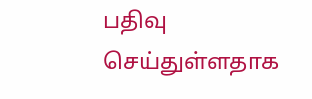பதிவு செய்துள்ளதாக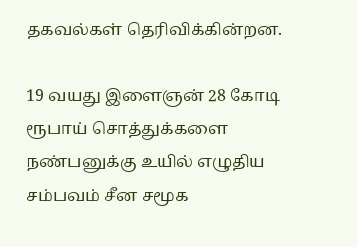தகவல்கள் தெரிவிக்கின்றன.

19 வயது இளைஞன் 28 கோடி ரூபாய் சொத்துக்களை நண்பனுக்கு உயில் எழுதிய சம்பவம் சீன சமூக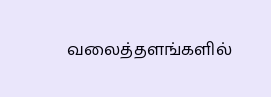வலைத்தளங்களில்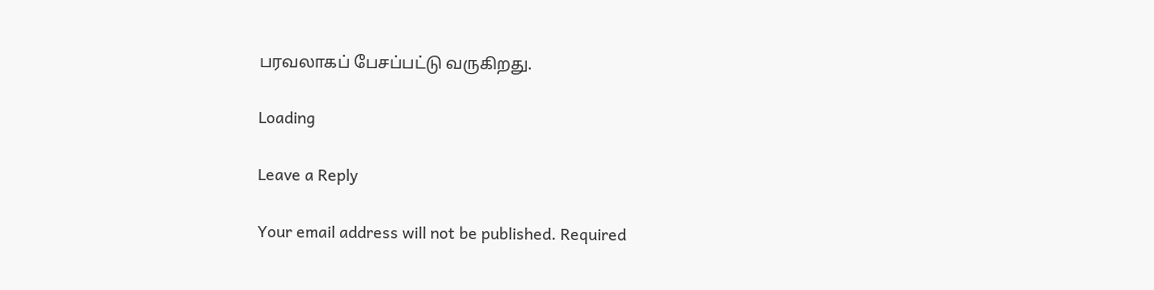பரவலாகப் பேசப்பட்டு வருகிறது.

Loading

Leave a Reply

Your email address will not be published. Required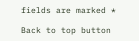fields are marked *

Back to top button